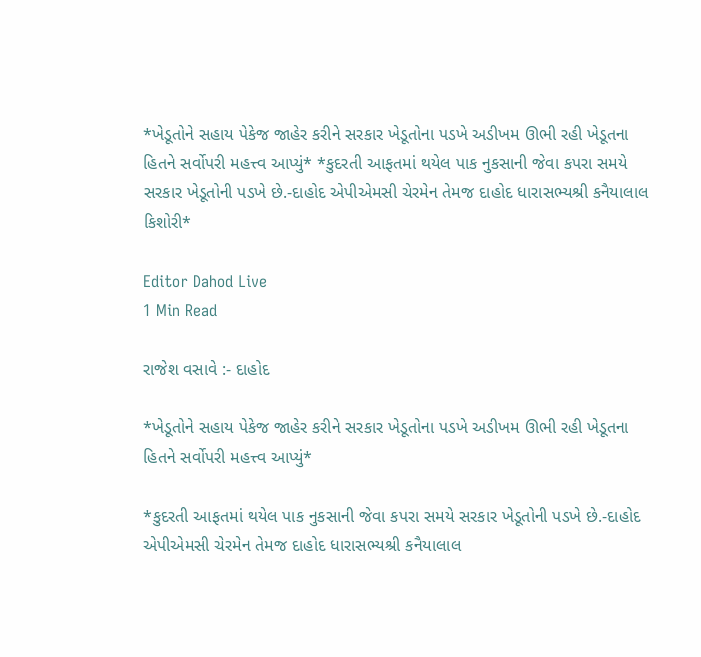*ખેડૂતોને સહાય પેકેજ જાહેર કરીને સરકાર ખેડૂતોના પડખે અડીખમ ઊભી રહી ખેડૂતના હિતને સર્વોપરી મહત્ત્વ આપ્યું* *કુદરતી આફતમાં થયેલ પાક નુકસાની જેવા કપરા સમયે સરકાર ખેડૂતોની પડખે છે.-દાહોદ એપીએમસી ચેરમેન તેમજ દાહોદ ધારાસભ્યશ્રી કનૈયાલાલ કિશોરી*

Editor Dahod Live
1 Min Read

રાજેશ વસાવે :- દાહોદ

*ખેડૂતોને સહાય પેકેજ જાહેર કરીને સરકાર ખેડૂતોના પડખે અડીખમ ઊભી રહી ખેડૂતના હિતને સર્વોપરી મહત્ત્વ આપ્યું*

*કુદરતી આફતમાં થયેલ પાક નુકસાની જેવા કપરા સમયે સરકાર ખેડૂતોની પડખે છે.-દાહોદ એપીએમસી ચેરમેન તેમજ દાહોદ ધારાસભ્યશ્રી કનૈયાલાલ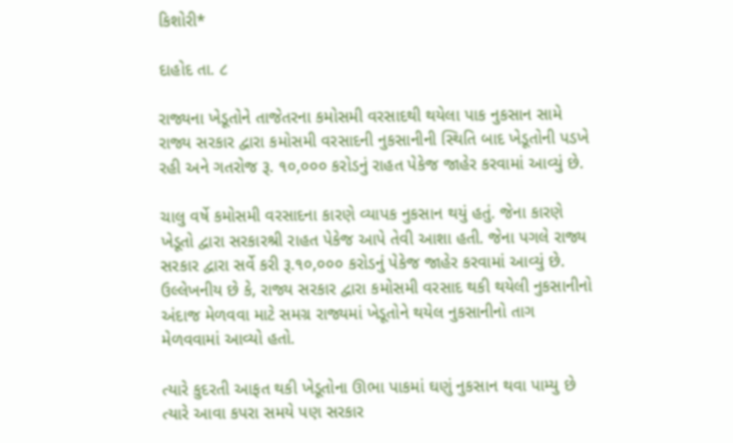કિશોરી*

દાહોદ તા. ૮

રાજ્યના ખેડૂતોને તાજેતરના કમોસમી વરસાદથી થયેલા પાક નુકસાન સામે રાજ્ય સરકાર દ્વારા કમોસમી વરસાદની નુકસાનીની સ્થિતિ બાદ ખેડૂતોની પડખે રહી અને ગતરોજ રૂ. ૧૦,૦૦૦ કરોડનું રાહત પેકેજ જાહેર કરવામાં આવ્યું છે.

ચાલુ વર્ષે કમોસમી વરસાદના કારણે વ્યાપક નુકસાન થયું હતું. જેના કારણે ખેડૂતો દ્વારા સરકારશ્રી રાહત પેકેજ આપે તેવી આશા હતી. જેના પગલે રાજ્ય સરકાર દ્વારા સર્વે કરી રૂ.૧૦,૦૦૦ કરોડનું પેકેજ જાહેર કરવામાં આવ્યું છે. ઉલ્લેખનીય છે કે, રાજ્ય સરકાર દ્વારા કમોસમી વરસાદ થકી થયેલી નુકસાનીનો અંદાજ મેળવવા માટે સમગ્ર રાજ્યમાં ખેડૂતોને થયેલ નુકસાનીનો તાગ મેળવવામાં આવ્યો હતો.

ત્યારે કુદરતી આફત થકી ખેડૂતોના ઊભા પાકમાં ઘણું નુકસાન થવા પામ્યુ છે ત્યારે આવા કપરા સમયે પણ સરકાર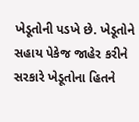ખેડૂતોની પડખે છે. ખેડૂતોને સહાય પેકેજ જાહેર કરીને સરકારે ખેડૂતોના હિતને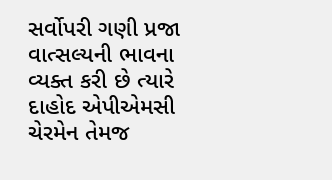સર્વોપરી ગણી પ્રજા વાત્સલ્યની ભાવના વ્યક્ત કરી છે ત્યારે દાહોદ એપીએમસી ચેરમેન તેમજ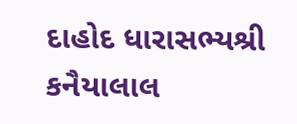દાહોદ ધારાસભ્યશ્રી કનૈયાલાલ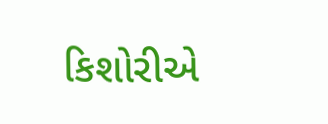કિશોરીએ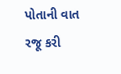પોતાની વાત રજૂ કરી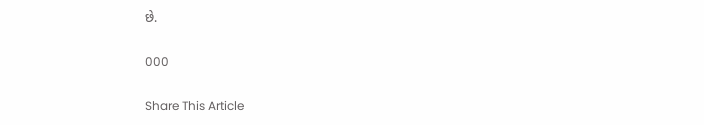છે.

000

Share This Article